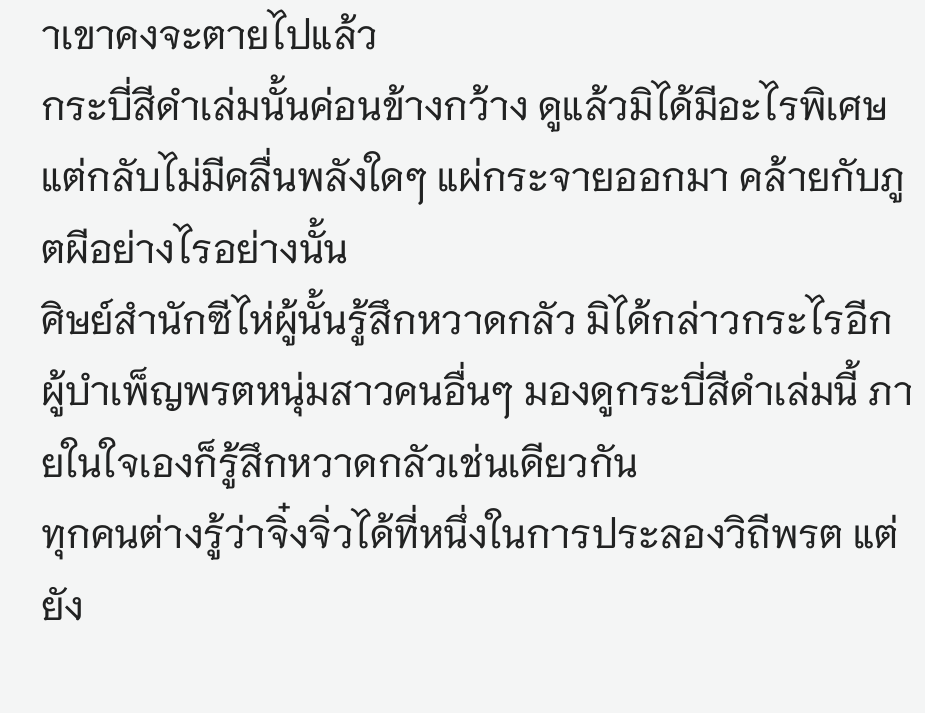าเขาคงจะตายไปแล้ว
กระบี่สีดำเล่มนั้นค่อนข้างกว้าง ดูแล้วมิได้มีอะไรพิเศษ แต่กลับไม่มีคลื่นพลังใดๆ แผ่กระจายออกมา คล้ายกับภูตผีอย่างไรอย่างนั้น
ศิษย์สำนักซีไห่ผู้นั้นรู้สึกหวาดกลัว มิได้กล่าวกระไรอีก
ผู้บำเพ็ญพรตหนุ่มสาวคนอื่นๆ มองดูกระบี่สีดำเล่มนี้ ภายในใจเองก็รู้สึกหวาดกลัวเช่นเดียวกัน
ทุกคนต่างรู้ว่าจิ๋งจิ่วได้ที่หนึ่งในการประลองวิถีพรต แต่ยัง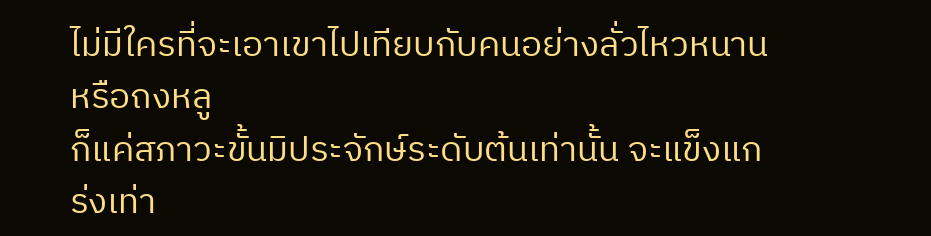ไม่มีใครที่จะเอาเขาไปเทียบกับคนอย่างลั่วไหวหนานหรือถงหลู
ก็แค่สภาวะขั้นมิประจักษ์ระดับต้นเท่านั้น จะแข็งแกร่งเท่า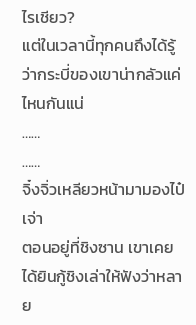ไรเชียว?
แต่ในเวลานี้ทุกคนถึงได้รู้ว่ากระบี่ของเขาน่ากลัวแค่ไหนกันแน่
……
……
จิ๋งจิ่วเหลียวหน้ามามองไป๋เจ่า
ตอนอยู่ที่ชิงซาน เขาเคยได้ยินกู้ชิงเล่าให้ฟังว่าหลาย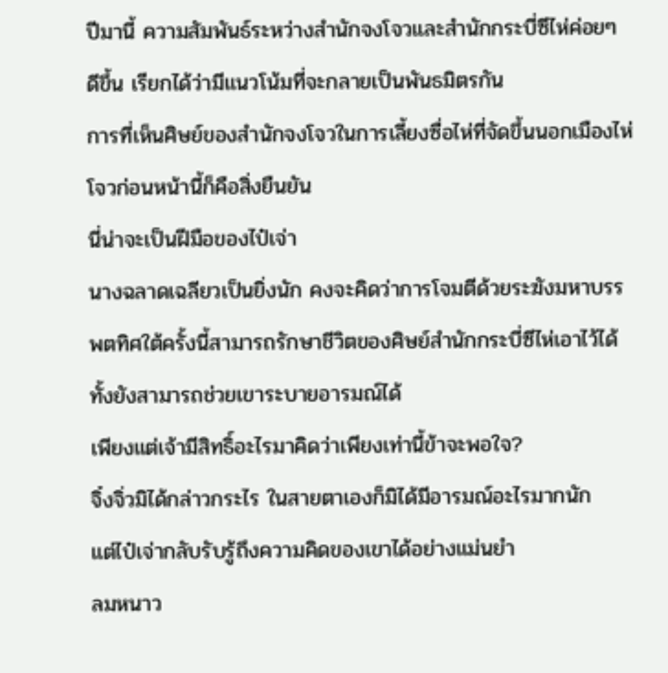ปีมานี้ ความสัมพันธ์ระหว่างสำนักจงโจวและสำนักกระบี่ซีไห่ค่อยๆ ดีขึ้น เรียกได้ว่ามีแนวโน้มที่จะกลายเป็นพันธมิตรกัน
การที่เห็นศิษย์ของสำนักจงโจวในการเลี้ยงซื่อไห่ที่จัดขึ้นนอกเมืองไห่โจวก่อนหน้านี้ก็คือสิ่งยืนยัน
นี่น่าจะเป็นฝีมือของไป๋เจ่า
นางฉลาดเฉลียวเป็นยิ่งนัก คงจะคิดว่าการโจมตีด้วยระฆังมหาบรรพตทิศใต้ครั้งนี้สามารถรักษาชีวิตของศิษย์สำนักกระบี่ซีไห่เอาไว้ได้ ทั้งยังสามารถช่วยเขาระบายอารมณ์ได้
เพียงแต่เจ้ามีสิทธิ์อะไรมาคิดว่าเพียงเท่านี้ข้าจะพอใจ?
จิ๋งจิ่วมิได้กล่าวกระไร ในสายตาเองก็มิได้มีอารมณ์อะไรมากนัก
แต่ไป๋เจ่ากลับรับรู้ถึงความคิดของเขาได้อย่างแม่นยำ
ลมหนาว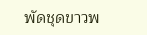พัดชุดขาวพ